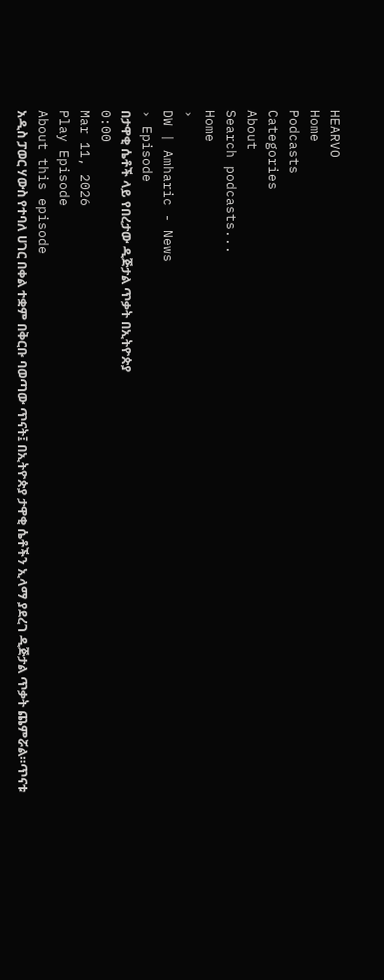HEARVO
Home
Podcasts
Categories
About
Search podcasts...
Home
›
DW | Amharic - News
› Episode
በታዋቂ ሴቶች ላይ የበረታው ዲጅታል ጥቃት በኢትዮጵያ
0:00
Mar 11, 2026
Play Episode
About this episode
አዲስ ፓወር ሃውስ የተባለ ሀገር በቀል ተቋም በቅርቡ ባወጣው ጥናት፤ በኢትዮጵያ ታዋቂ ሴቶችን ኢላማ ያደረገ ዲጅታል ጥቃት ጨምሯል።ጥናቱ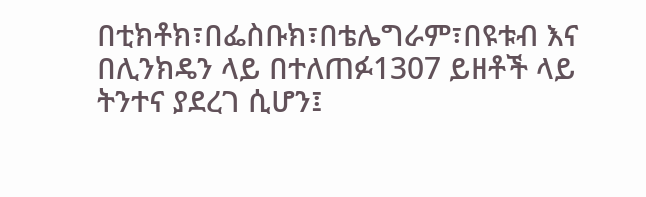በቲክቶክ፣በፌስቡክ፣በቴሌግራም፣በዩቱብ እና በሊንክዴን ላይ በተለጠፉ1307 ይዘቶች ላይ ትንተና ያደረገ ሲሆን፤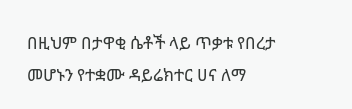በዚህም በታዋቂ ሴቶች ላይ ጥቃቱ የበረታ መሆኑን የተቋሙ ዳይሬክተር ሀና ለማ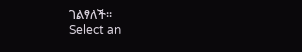ገልፃለች።
Select an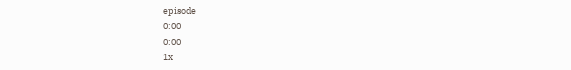episode
0:00
0:00
1x